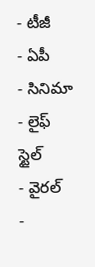- టీజీ
- ఏపీ
- సినిమా
- లైఫ్ స్టైల్
- వైరల్
-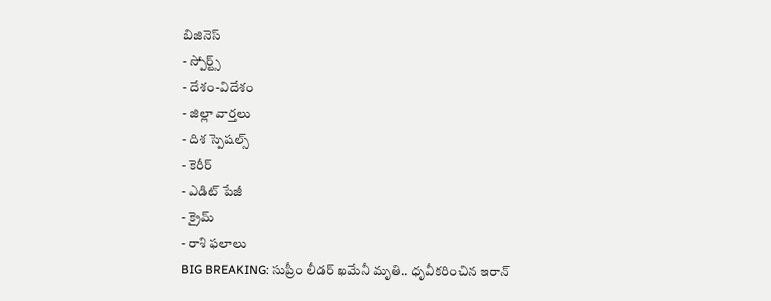బిజినెస్
- స్పోర్ట్స్
- దేశం-విదేశం
- జిల్లా వార్తలు
- దిశ స్పెషల్స్
- కెరీర్
- ఎడిట్ పేజీ
- క్రైమ్
- రాశి ఫలాలు
BIG BREAKING: సుప్రీం లీడర్ ఖమేనీ మృతి.. ధృవీకరించిన ఇరాన్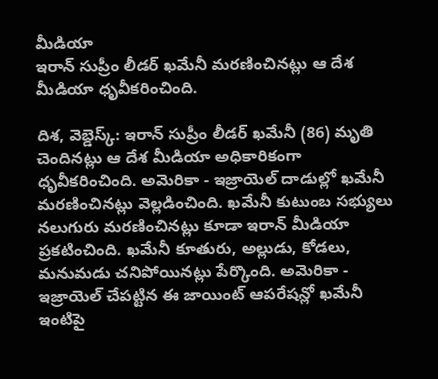మీడియా
ఇరాన్ సుప్రీం లీడర్ ఖమేనీ మరణించినట్లు ఆ దేశ మీడియా ధృవీకరించింది.

దిశ, వెబ్డెస్క్: ఇరాన్ సుప్రీం లీడర్ ఖమేనీ (86) మృతి చెందినట్లు ఆ దేశ మీడియా అధికారికంగా ధృవీకరించింది. అమెరికా - ఇజ్రాయెల్ దాడుల్లో ఖమేనీ మరణించినట్లు వెల్లడించింది. ఖమేనీ కుటుంబ సభ్యులు నలుగురు మరణించినట్లు కూడా ఇరాన్ మీడియా ప్రకటించింది. ఖమేనీ కూతురు, అల్లుడు, కోడలు, మనుమడు చనిపోయినట్లు పేర్కొంది. అమెరికా - ఇజ్రాయెల్ చేపట్టిన ఈ జాయింట్ ఆపరేషన్లో ఖమేనీ ఇంటిపై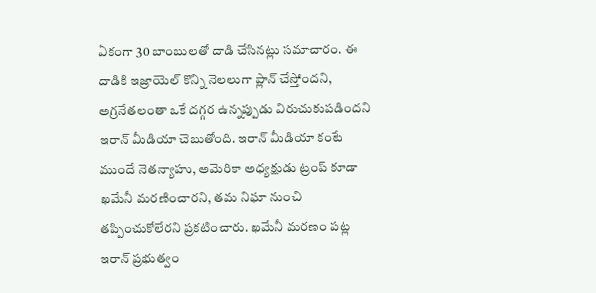ఏకంగా 30 బాంబులతో దాడి చేసినట్లు సమాచారం. ఈ దాడికి ఇజ్రాయెల్ కొన్ని నెలలుగా ప్లాన్ చేస్తోందని, అగ్రనేతలంతా ఒకే దగ్గర ఉన్నప్పుడు విరుచుకుపడిందని ఇరాన్ మీడియా చెబుతోంది. ఇరాన్ మీడియా కంటే ముందే నెతన్యాహు, అమెరికా అధ్యక్షుడు ట్రంప్ కూడా ఖమేనీ మరణించారని, తమ నిఘా నుంచి తప్పించుకోలేరని ప్రకటించారు. ఖమేనీ మరణం పట్ల ఇరాన్ ప్రభుత్వం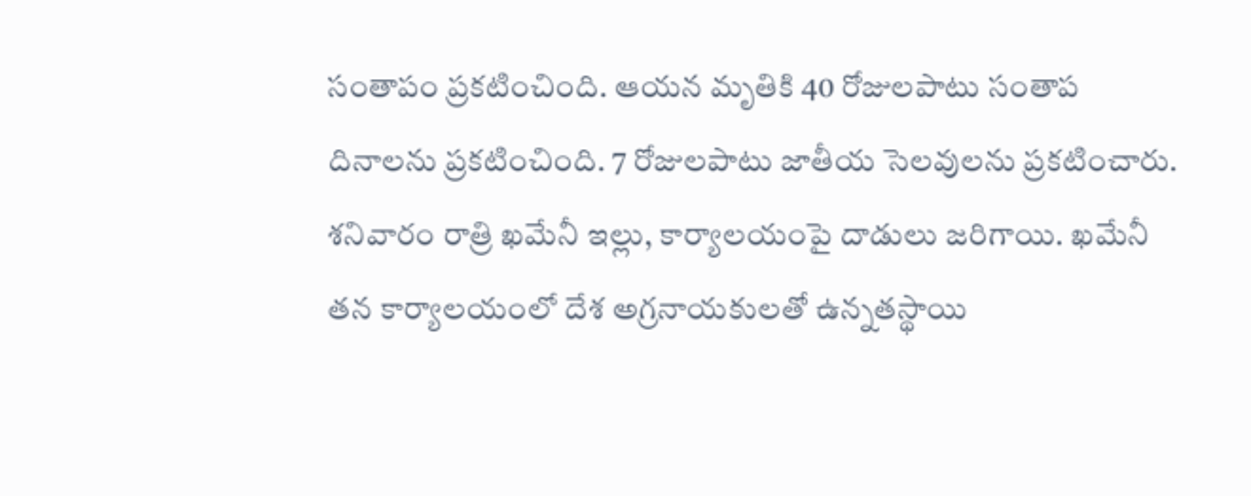సంతాపం ప్రకటించింది. ఆయన మృతికి 40 రోజులపాటు సంతాప దినాలను ప్రకటించింది. 7 రోజులపాటు జాతీయ సెలవులను ప్రకటించారు.
శనివారం రాత్రి ఖమేనీ ఇల్లు, కార్యాలయంపై దాడులు జరిగాయి. ఖమేనీ తన కార్యాలయంలో దేశ అగ్రనాయకులతో ఉన్నతస్థాయి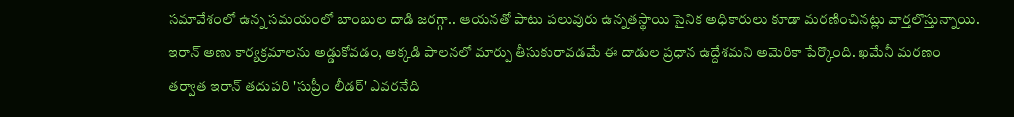సమావేశంలో ఉన్న సమయంలో బాంబుల దాడి జరగ్గా.. ఆయనతో పాటు పలువురు ఉన్నతస్థాయి సైనిక అధికారులు కూడా మరణించినట్లు వార్తలొస్తున్నాయి. ఇరాన్ అణు కార్యక్రమాలను అడ్డుకోవడం, అక్కడి పాలనలో మార్పు తీసుకురావడమే ఈ దాడుల ప్రధాన ఉద్దేశమని అమెరికా పేర్కొంది. ఖమేనీ మరణం తర్వాత ఇరాన్ తదుపరి 'సుప్రీం లీడర్' ఎవరనేది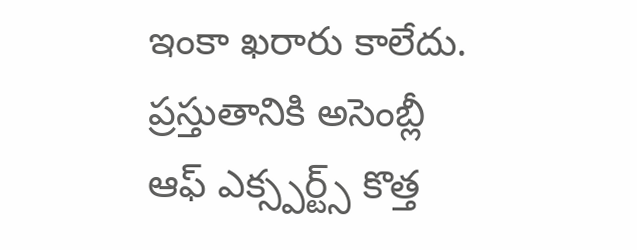ఇంకా ఖరారు కాలేదు. ప్రస్తుతానికి అసెంబ్లీ ఆఫ్ ఎక్స్పర్ట్స్ కొత్త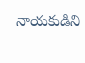నాయకుడిని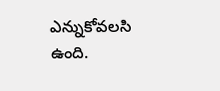ఎన్నుకోవలసి ఉంది.